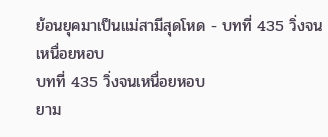ย้อนยุคมาเป็นแม่สามีสุดโหด - บทที่ 435 วิ่งจนเหนื่อยหอบ
บทที่ 435 วิ่งจนเหนื่อยหอบ
ยาม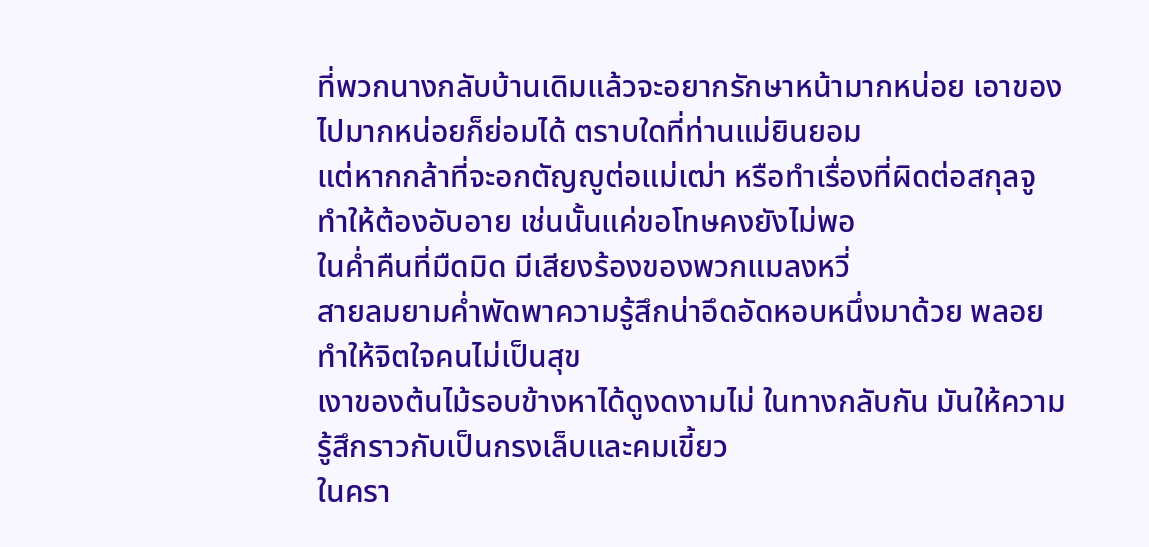ที่พวกนางกลับบ้านเดิมแล้วจะอยากรักษาหน้ามากหน่อย เอาของไปมากหน่อยก็ย่อมได้ ตราบใดที่ท่านแม่ยินยอม
แต่หากกล้าที่จะอกตัญญูต่อแม่เฒ่า หรือทำเรื่องที่ผิดต่อสกุลจู ทำให้ต้องอับอาย เช่นนั้นแค่ขอโทษคงยังไม่พอ
ในค่ำคืนที่มืดมิด มีเสียงร้องของพวกแมลงหวี่
สายลมยามค่ำพัดพาความรู้สึกน่าอึดอัดหอบหนึ่งมาด้วย พลอยทำให้จิตใจคนไม่เป็นสุข
เงาของต้นไม้รอบข้างหาได้ดูงดงามไม่ ในทางกลับกัน มันให้ความรู้สึกราวกับเป็นกรงเล็บและคมเขี้ยว
ในครา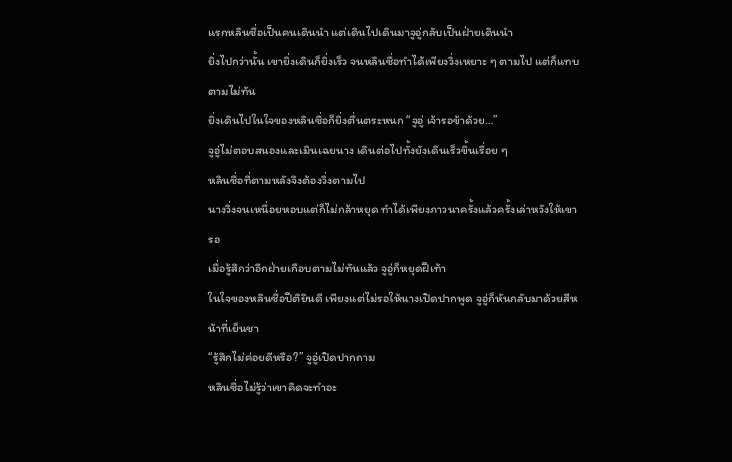แรกหลินซื่อเป็นคนเดินนำ แต่เดินไปเดินมาจูอู่กลับเป็นฝ่ายเดินนำ
ยิ่งไปกว่านั้น เขายิ่งเดินก็ยิ่งเร็ว จนหลินซื่อทำได้เพียงวิ่งเหยาะ ๆ ตามไป แต่ก็แทบตามไม่ทัน
ยิ่งเดินไปในใจของหลินซื่อก็ยิ่งตื่นตระหนก “จูอู่ เจ้ารอข้าด้วย…”
จูอู่ไม่ตอบสนองและเมินเฉยนาง เดินต่อไปทั้งยังเดินเร็วขึ้นเรื่อย ๆ
หลินซื่อที่ตามหลังจึงต้องวิ่งตามไป
นางวิ่งจนเหนื่อยหอบแต่ก็ไม่กล้าหยุด ทำได้เพียงภาวนาครั้งแล้วครั้งเล่าหวังให้เขารอ
เมื่อรู้สึกว่าอีกฝ่ายเกือบตามไม่ทันแล้ว จูอู่ก็หยุดฝีเท้า
ในใจของหลินซื่อปีติยินดี เพียงแต่ไม่รอให้นางเปิดปากพูด จูอู่ก็หันกลับมาด้วยสีหน้าที่เย็นชา
“รู้สึกไม่ค่อยดีหรือ?” จูอู่เปิดปากถาม
หลินซื่อไม่รู้ว่าเขาคิดจะทำอะ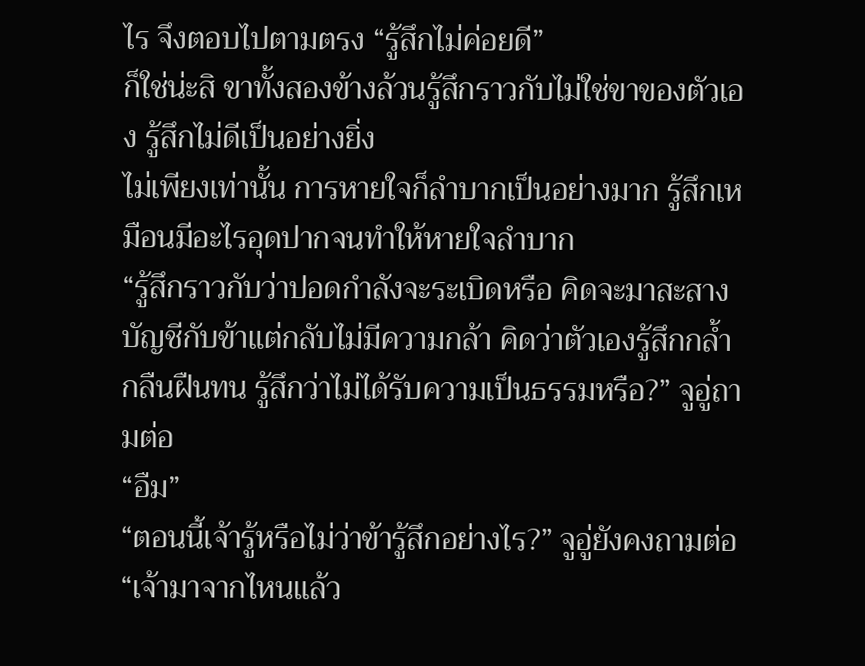ไร จึงตอบไปตามตรง “รู้สึกไม่ค่อยดี”
ก็ใช่น่ะสิ ขาทั้งสองข้างล้วนรู้สึกราวกับไม่ใช่ขาของตัวเอง รู้สึกไม่ดีเป็นอย่างยิ่ง
ไม่เพียงเท่านั้น การหายใจก็ลำบากเป็นอย่างมาก รู้สึกเหมือนมีอะไรอุดปากจนทำให้หายใจลำบาก
“รู้สึกราวกับว่าปอดกำลังจะระเบิดหรือ คิดจะมาสะสางบัญชีกับข้าแต่กลับไม่มีความกล้า คิดว่าตัวเองรู้สึกกล้ำกลืนฝืนทน รู้สึกว่าไม่ได้รับความเป็นธรรมหรือ?” จูอู่ถามต่อ
“อืม”
“ตอนนี้เจ้ารู้หรือไม่ว่าข้ารู้สึกอย่างไร?” จูอู่ยังคงถามต่อ “เจ้ามาจากไหนแล้ว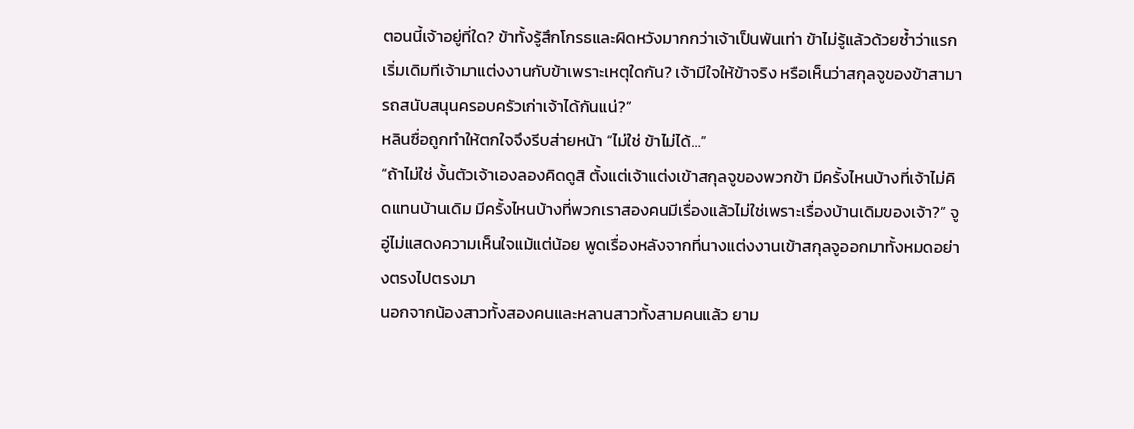ตอนนี้เจ้าอยู่ที่ใด? ข้าทั้งรู้สึกโกรธและผิดหวังมากกว่าเจ้าเป็นพันเท่า ข้าไม่รู้แล้วด้วยซ้ำว่าแรกเริ่มเดิมทีเจ้ามาแต่งงานกับข้าเพราะเหตุใดกัน? เจ้ามีใจให้ข้าจริง หรือเห็นว่าสกุลจูของข้าสามารถสนับสนุนครอบครัวเก่าเจ้าได้กันแน่?”
หลินซื่อถูกทำให้ตกใจจึงรีบส่ายหน้า “ไม่ใช่ ข้าไม่ได้…”
“ถ้าไม่ใช่ งั้นตัวเจ้าเองลองคิดดูสิ ตั้งแต่เจ้าแต่งเข้าสกุลจูของพวกข้า มีครั้งไหนบ้างที่เจ้าไม่คิดแทนบ้านเดิม มีครั้งไหนบ้างที่พวกเราสองคนมีเรื่องแล้วไม่ใช่เพราะเรื่องบ้านเดิมของเจ้า?” จูอู่ไม่แสดงความเห็นใจแม้แต่น้อย พูดเรื่องหลังจากที่นางแต่งงานเข้าสกุลจูออกมาทั้งหมดอย่างตรงไปตรงมา
นอกจากน้องสาวทั้งสองคนและหลานสาวทั้งสามคนแล้ว ยาม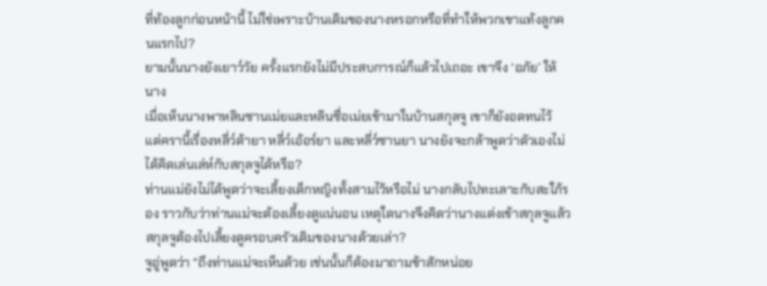ที่ท้องลูกก่อนหน้านี้ ไม่ใช่เพราะบ้านเดิมของนางหรอกหรือที่ทำให้พวกเขาแท้งลูกคนแรกไป?
ยามนั้นนางยังเยาว์วัย ครั้งแรกยังไม่มีประสบการณ์ก็แล้วไปเถอะ เขาจึง ‘อภัย’ ให้นาง
เมื่อเห็นนางพาหลินซานเม่ยและหลินซื่อเม่ยเข้ามาในบ้านสกุลจู เขาก็ยังอดทนไว้
แต่ครานี้เรื่องหลี่ว์ต้ายา หลี่ว์เอ้อร์ยา และหลี่ว์ซานยา นางยังจะกล้าพูดว่าตัวเองไม่ได้คิดเล่นเล่ห์กับสกุลจูได้หรือ?
ท่านแม่ยังไม่ได้พูดว่าจะเลี้ยงเด็กหญิงทั้งสามไว้หรือไม่ นางกลับไปทะเลาะกับสะใภ้รอง ราวกับว่าท่านแม่จะต้องเลี้ยงดูแน่นอน เหตุใดนางจึงคิดว่านางแต่งเข้าสกุลจูแล้ว สกุลจูต้องไปเลี้ยงดูครอบครัวเดิมของนางด้วยเล่า?
จูอู่พูดว่า “ถึงท่านแม่จะเห็นด้วย เช่นนั้นก็ต้องมาถามข้าสักหน่อย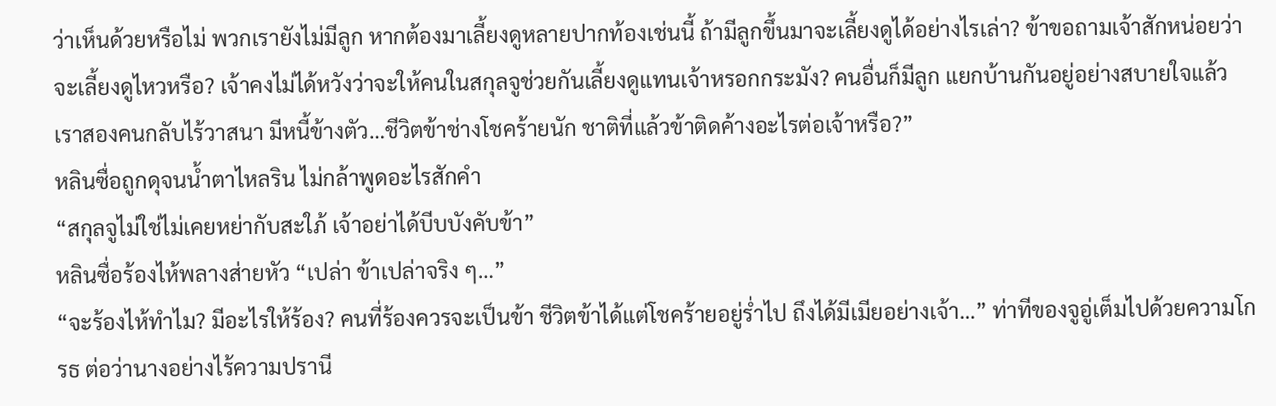ว่าเห็นด้วยหรือไม่ พวกเรายังไม่มีลูก หากต้องมาเลี้ยงดูหลายปากท้องเช่นนี้ ถ้ามีลูกขึ้นมาจะเลี้ยงดูได้อย่างไรเล่า? ข้าขอถามเจ้าสักหน่อยว่าจะเลี้ยงดูไหวหรือ? เจ้าคงไม่ได้หวังว่าจะให้คนในสกุลจูช่วยกันเลี้ยงดูแทนเจ้าหรอกกระมัง? คนอื่นก็มีลูก แยกบ้านกันอยู่อย่างสบายใจแล้ว เราสองคนกลับไร้วาสนา มีหนี้ข้างตัว…ชีวิตข้าช่างโชคร้ายนัก ชาติที่แล้วข้าติดค้างอะไรต่อเจ้าหรือ?”
หลินซื่อถูกดุจนน้ำตาไหลริน ไม่กล้าพูดอะไรสักคำ
“สกุลจูไม่ใช่ไม่เคยหย่ากับสะใภ้ เจ้าอย่าได้บีบบังคับข้า”
หลินซื่อร้องไห้พลางส่ายหัว “เปล่า ข้าเปล่าจริง ๆ…”
“จะร้องไห้ทำไม? มีอะไรให้ร้อง? คนที่ร้องควรจะเป็นข้า ชีวิตข้าได้แต่โชคร้ายอยู่ร่ำไป ถึงได้มีเมียอย่างเจ้า…” ท่าทีของจูอู่เต็มไปด้วยความโกรธ ต่อว่านางอย่างไร้ความปรานี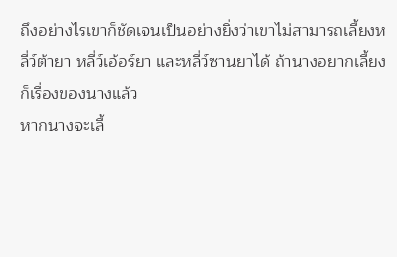ถึงอย่างไรเขาก็ชัดเจนเป็นอย่างยิ่งว่าเขาไม่สามารถเลี้ยงหลี่ว์ต้ายา หลี่ว์เอ้อร์ยา และหลี่ว์ซานยาได้ ถ้านางอยากเลี้ยงก็เรื่องของนางแล้ว
หากนางจะเลี้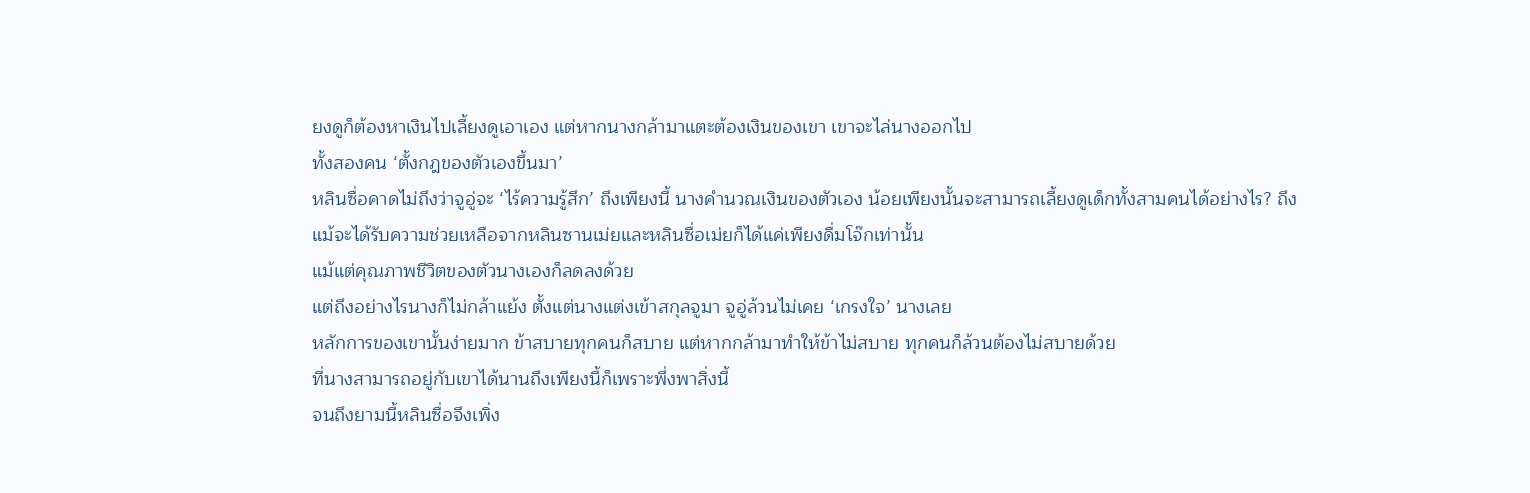ยงดูก็ต้องหาเงินไปเลี้ยงดูเอาเอง แต่หากนางกล้ามาแตะต้องเงินของเขา เขาจะไล่นางออกไป
ทั้งสองคน ‘ตั้งกฎของตัวเองขึ้นมา’
หลินซื่อคาดไม่ถึงว่าจูอู่จะ ‘ไร้ความรู้สึก’ ถึงเพียงนี้ นางคำนวณเงินของตัวเอง น้อยเพียงนั้นจะสามารถเลี้ยงดูเด็กทั้งสามคนได้อย่างไร? ถึงแม้จะได้รับความช่วยเหลือจากหลินซานเม่ยและหลินซื่อเม่ยก็ได้แค่เพียงดื่มโจ๊กเท่านั้น
แม้แต่คุณภาพชีวิตของตัวนางเองก็ลดลงด้วย
แต่ถึงอย่างไรนางก็ไม่กล้าแย้ง ตั้งแต่นางแต่งเข้าสกุลจูมา จูอู่ล้วนไม่เคย ‘เกรงใจ’ นางเลย
หลักการของเขานั้นง่ายมาก ข้าสบายทุกคนก็สบาย แต่หากกล้ามาทำให้ข้าไม่สบาย ทุกคนก็ล้วนต้องไม่สบายด้วย
ที่นางสามารถอยู่กับเขาได้นานถึงเพียงนี้ก็เพราะพึ่งพาสิ่งนี้
จนถึงยามนี้หลินซื่อจึงเพิ่ง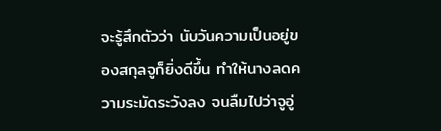จะรู้สึกตัวว่า นับวันความเป็นอยู่ของสกุลจูก็ยิ่งดีขึ้น ทำให้นางลดความระมัดระวังลง จนลืมไปว่าจูอู่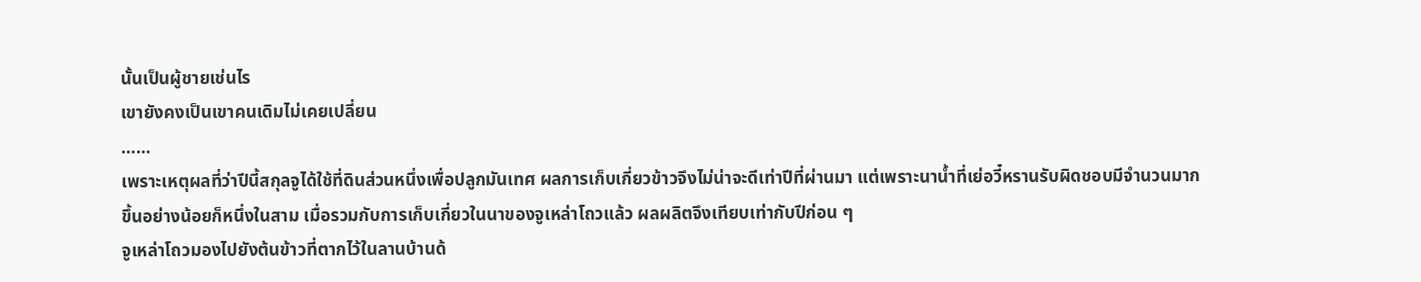นั้นเป็นผู้ชายเช่นไร
เขายังคงเป็นเขาคนเดิมไม่เคยเปลี่ยน
……
เพราะเหตุผลที่ว่าปีนี้สกุลจูได้ใช้ที่ดินส่วนหนึ่งเพื่อปลูกมันเทศ ผลการเก็บเกี่ยวข้าวจึงไม่น่าจะดีเท่าปีที่ผ่านมา แต่เพราะนาน้ำที่เย่อวี๋หรานรับผิดชอบมีจำนวนมากขึ้นอย่างน้อยก็หนึ่งในสาม เมื่อรวมกับการเก็บเกี่ยวในนาของจูเหล่าโถวแล้ว ผลผลิตจึงเทียบเท่ากับปีก่อน ๆ
จูเหล่าโถวมองไปยังต้นข้าวที่ตากไว้ในลานบ้านด้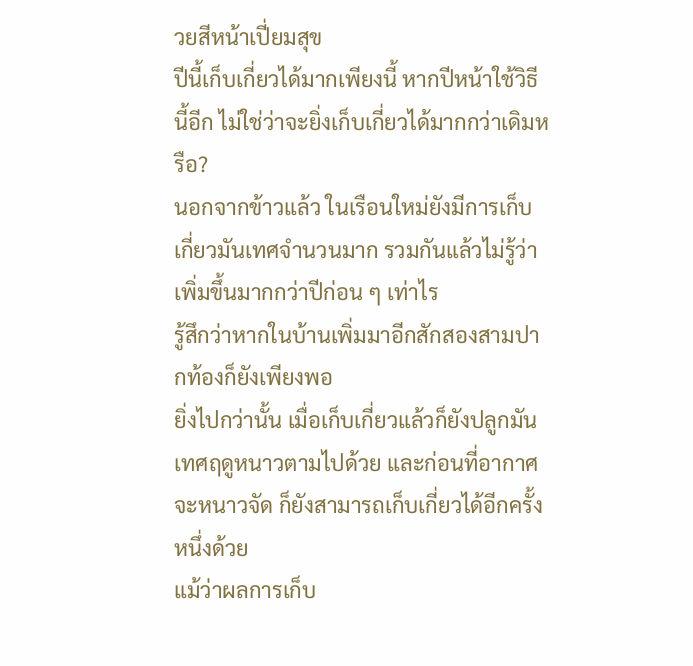วยสีหน้าเปี่ยมสุข
ปีนี้เก็บเกี่ยวได้มากเพียงนี้ หากปีหน้าใช้วิธีนี้อีก ไม่ใช่ว่าจะยิ่งเก็บเกี่ยวได้มากกว่าเดิมหรือ?
นอกจากข้าวแล้ว ในเรือนใหม่ยังมีการเก็บเกี่ยวมันเทศจำนวนมาก รวมกันแล้วไม่รู้ว่าเพิ่มขึ้นมากกว่าปีก่อน ๆ เท่าไร
รู้สึกว่าหากในบ้านเพิ่มมาอีกสักสองสามปากท้องก็ยังเพียงพอ
ยิ่งไปกว่านั้น เมื่อเก็บเกี่ยวแล้วก็ยังปลูกมันเทศฤดูหนาวตามไปด้วย และก่อนที่อากาศจะหนาวจัด ก็ยังสามารถเก็บเกี่ยวได้อีกครั้งหนึ่งด้วย
แม้ว่าผลการเก็บ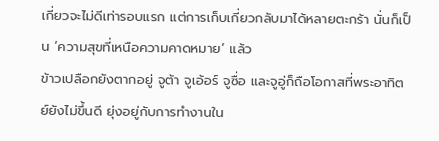เกี่ยวจะไม่ดีเท่ารอบแรก แต่การเก็บเกี่ยวกลับมาได้หลายตะกร้า นั่นก็เป็น ‘ความสุขที่เหนือความคาดหมาย’ แล้ว
ข้าวเปลือกยังตากอยู่ จูต้า จูเอ้อร์ จูซื่อ และจูอู่ก็ถือโอกาสที่พระอาทิตย์ยังไม่ขึ้นดี ยุ่งอยู่กับการทำงานใน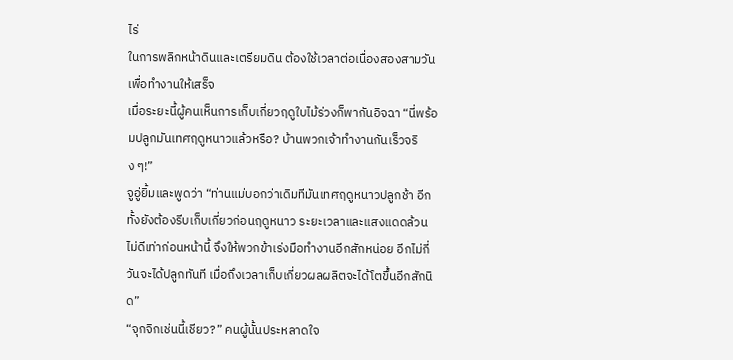ไร่
ในการพลิกหน้าดินและเตรียมดิน ต้องใช้เวลาต่อเนื่องสองสามวันเพื่อทำงานให้เสร็จ
เมื่อระยะนี้ผู้คนเห็นการเก็บเกี่ยวฤดูใบไม้ร่วงก็พากันอิจฉา “นี่พร้อมปลูกมันเทศฤดูหนาวแล้วหรือ? บ้านพวกเจ้าทำงานกันเร็วจริง ๆ!”
จูอู่ยิ้มและพูดว่า “ท่านแม่บอกว่าเดิมทีมันเทศฤดูหนาวปลูกช้า อีกทั้งยังต้องรีบเก็บเกี่ยวก่อนฤดูหนาว ระยะเวลาและแสงแดดล้วนไม่ดีเท่าก่อนหน้านี้ จึงให้พวกข้าเร่งมือทำงานอีกสักหน่อย อีกไม่กี่วันจะได้ปลูกทันที เมื่อถึงเวลาเก็บเกี่ยวผลผลิตจะได้โตขึ้นอีกสักนิด”
“จุกจิกเช่นนี้เชียว?” คนผู้นั้นประหลาดใจ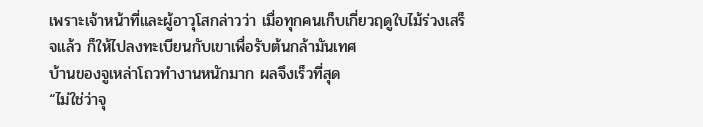เพราะเจ้าหน้าที่และผู้อาวุโสกล่าวว่า เมื่อทุกคนเก็บเกี่ยวฤดูใบไม้ร่วงเสร็จแล้ว ก็ให้ไปลงทะเบียนกับเขาเพื่อรับต้นกล้ามันเทศ
บ้านของจูเหล่าโถวทำงานหนักมาก ผลจึงเร็วที่สุด
“ไม่ใช่ว่าจุ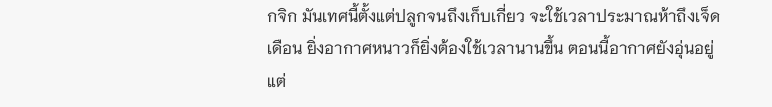กจิก มันเทศนี้ตั้งแต่ปลูกจนถึงเก็บเกี่ยว จะใช้เวลาประมาณห้าถึงเจ็ดเดือน ยิ่งอากาศหนาวก็ยิ่งต้องใช้เวลานานขึ้น ตอนนี้อากาศยังอุ่นอยู่ แต่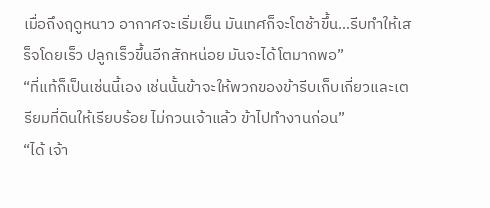เมื่อถึงฤดูหนาว อากาศจะเริ่มเย็น มันเทศก็จะโตช้าขึ้น…รีบทำให้เสร็จโดยเร็ว ปลูกเร็วขึ้นอีกสักหน่อย มันจะได้โตมากพอ”
“ที่แท้ก็เป็นเช่นนี้เอง เช่นนั้นข้าจะให้พวกของข้ารีบเก็บเกี่ยวและเตรียมที่ดินให้เรียบร้อย ไม่กวนเจ้าแล้ว ข้าไปทำงานก่อน”
“ได้ เจ้า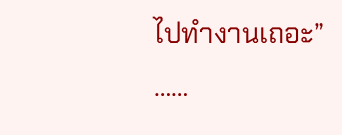ไปทำงานเถอะ”
……